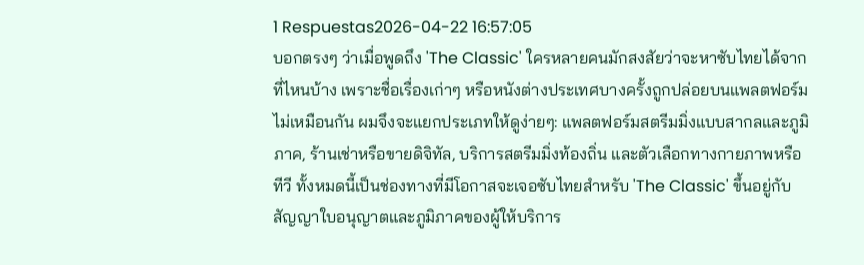1 Respuestas2026-04-22 16:57:05
บอกตรงๆ ว่าเมื่อพูดถึง 'The Classic' ใครหลายคนมักสงสัยว่าจะหาซับไทยได้จากที่ไหนบ้าง เพราะชื่อเรื่องเก่าๆ หรือหนังต่างประเทศบางครั้งถูกปล่อยบนแพลตฟอร์มไม่เหมือนกัน ผมจึงจะแยกประเภทให้ดูง่ายๆ: แพลตฟอร์มสตรีมมิ่งแบบสากลและภูมิภาค, ร้านเช่าหรือขายดิจิทัล, บริการสตรีมมิ่งท้องถิ่น และตัวเลือกทางกายภาพหรือทีวี ทั้งหมดนี้เป็นช่องทางที่มีโอกาสจะเจอซับไทยสำหรับ 'The Classic' ขึ้นอยู่กับสัญญาใบอนุญาตและภูมิภาคของผู้ให้บริการ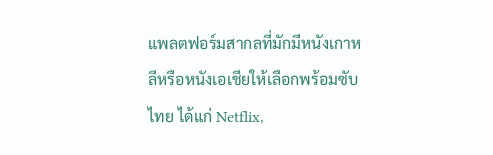แพลตฟอร์มสากลที่มักมีหนังเกาหลีหรือหนังเอเชียให้เลือกพร้อมซับไทย ได้แก่ Netflix,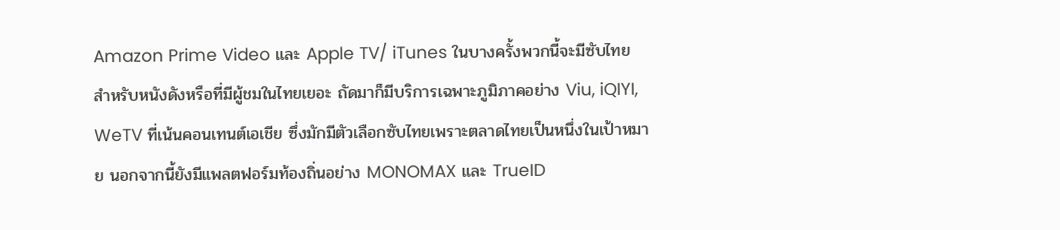Amazon Prime Video และ Apple TV/ iTunes ในบางครั้งพวกนี้จะมีซับไทยสำหรับหนังดังหรือที่มีผู้ชมในไทยเยอะ ถัดมาก็มีบริการเฉพาะภูมิภาคอย่าง Viu, iQIYI, WeTV ที่เน้นคอนเทนต์เอเชีย ซึ่งมักมีตัวเลือกซับไทยเพราะตลาดไทยเป็นหนึ่งในเป้าหมาย นอกจากนี้ยังมีแพลตฟอร์มท้องถิ่นอย่าง MONOMAX และ TrueID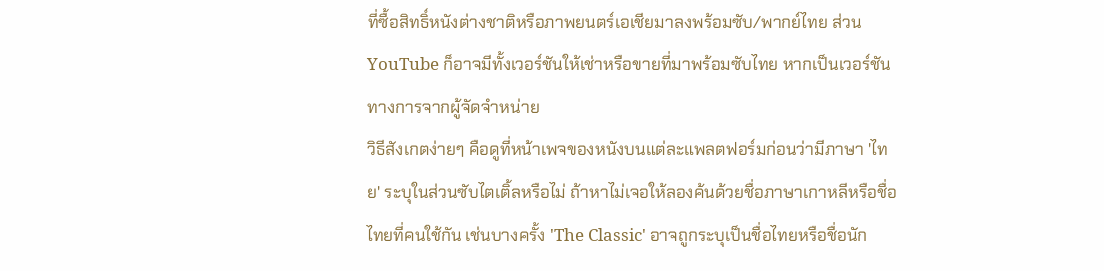ที่ซื้อสิทธิ์หนังต่างชาติหรือภาพยนตร์เอเชียมาลงพร้อมซับ/พากย์ไทย ส่วน YouTube ก็อาจมีทั้งเวอร์ชันให้เช่าหรือขายที่มาพร้อมซับไทย หากเป็นเวอร์ชันทางการจากผู้จัดจำหน่าย
วิธีสังเกตง่ายๆ คือดูที่หน้าเพจของหนังบนแต่ละแพลตฟอร์มก่อนว่ามีภาษา 'ไทย' ระบุในส่วนซับไตเติ้ลหรือไม่ ถ้าหาไม่เจอให้ลองค้นด้วยชื่อภาษาเกาหลีหรือชื่อไทยที่คนใช้กัน เช่นบางครั้ง 'The Classic' อาจถูกระบุเป็นชื่อไทยหรือชื่อนัก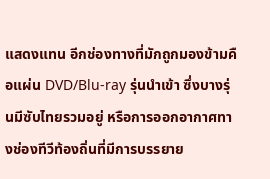แสดงแทน อีกช่องทางที่มักถูกมองข้ามคือแผ่น DVD/Blu-ray รุ่นนำเข้า ซึ่งบางรุ่นมีซับไทยรวมอยู่ หรือการออกอากาศทางช่องทีวีท้องถิ่นที่มีการบรรยาย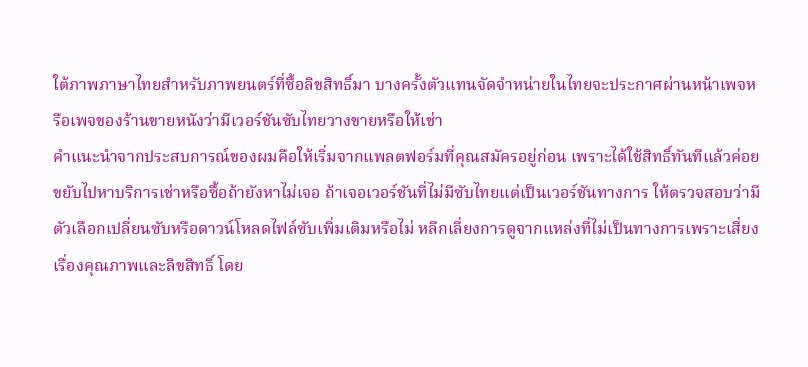ใต้ภาพภาษาไทยสำหรับภาพยนตร์ที่ซื้อลิขสิทธิ์มา บางครั้งตัวแทนจัดจำหน่ายในไทยจะประกาศผ่านหน้าเพจหรือเพจของร้านขายหนังว่ามีเวอร์ชันซับไทยวางขายหรือให้เช่า
คำแนะนำจากประสบการณ์ของผมคือให้เริ่มจากแพลตฟอร์มที่คุณสมัครอยู่ก่อน เพราะได้ใช้สิทธิ์ทันทีแล้วค่อยขยับไปหาบริการเช่าหรือซื้อถ้ายังหาไม่เจอ ถ้าเจอเวอร์ชันที่ไม่มีซับไทยแต่เป็นเวอร์ชันทางการ ให้ตรวจสอบว่ามีตัวเลือกเปลี่ยนซับหรือดาวน์โหลดไฟล์ซับเพิ่มเติมหรือไม่ หลีกเลี่ยงการดูจากแหล่งที่ไม่เป็นทางการเพราะเสี่ยงเรื่องคุณภาพและลิขสิทธิ์ โดย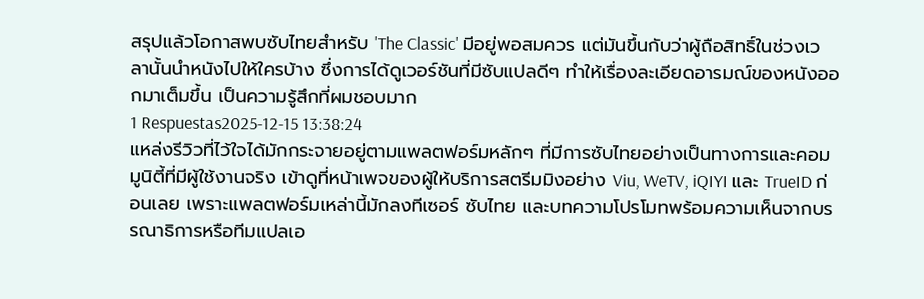สรุปแล้วโอกาสพบซับไทยสำหรับ 'The Classic' มีอยู่พอสมควร แต่มันขึ้นกับว่าผู้ถือสิทธิ์ในช่วงเวลานั้นนำหนังไปให้ใครบ้าง ซึ่งการได้ดูเวอร์ชันที่มีซับแปลดีๆ ทำให้เรื่องละเอียดอารมณ์ของหนังออกมาเต็มขึ้น เป็นความรู้สึกที่ผมชอบมาก
1 Respuestas2025-12-15 13:38:24
แหล่งรีวิวที่ไว้ใจได้มักกระจายอยู่ตามแพลตฟอร์มหลักๆ ที่มีการซับไทยอย่างเป็นทางการและคอมมูนิตี้ที่มีผู้ใช้งานจริง เข้าดูที่หน้าเพจของผู้ให้บริการสตรีมมิงอย่าง Viu, WeTV, iQIYI และ TrueID ก่อนเลย เพราะแพลตฟอร์มเหล่านี้มักลงทีเซอร์ ซับไทย และบทความโปรโมทพร้อมความเห็นจากบรรณาธิการหรือทีมแปลเอ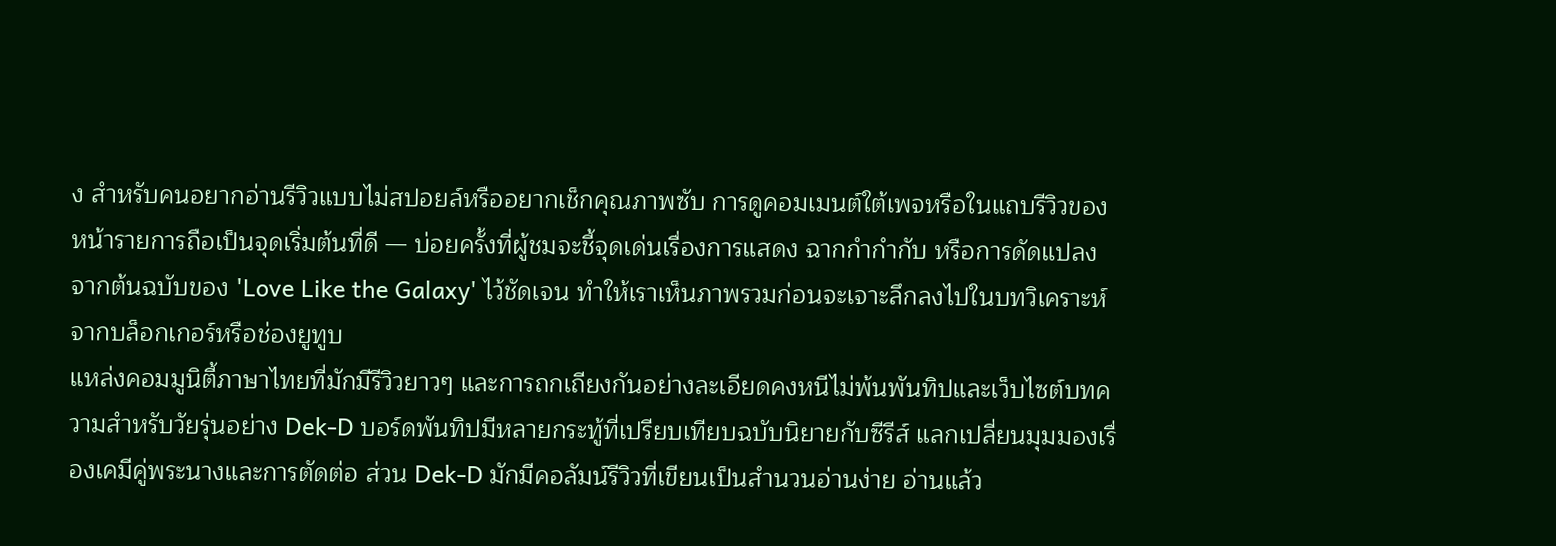ง สำหรับคนอยากอ่านรีวิวแบบไม่สปอยล์หรืออยากเช็กคุณภาพซับ การดูคอมเมนต์ใต้เพจหรือในแถบรีวิวของหน้ารายการถือเป็นจุดเริ่มต้นที่ดี — บ่อยครั้งที่ผู้ชมจะชี้จุดเด่นเรื่องการแสดง ฉากกํากำกับ หรือการดัดแปลงจากต้นฉบับของ 'Love Like the Galaxy' ไว้ชัดเจน ทำให้เราเห็นภาพรวมก่อนจะเจาะลึกลงไปในบทวิเคราะห์จากบล็อกเกอร์หรือช่องยูทูบ
แหล่งคอมมูนิตี้ภาษาไทยที่มักมีรีวิวยาวๆ และการถกเถียงกันอย่างละเอียดคงหนีไม่พ้นพันทิปและเว็บไซต์บทความสำหรับวัยรุ่นอย่าง Dek-D บอร์ดพันทิปมีหลายกระทู้ที่เปรียบเทียบฉบับนิยายกับซีรีส์ แลกเปลี่ยนมุมมองเรื่องเคมีคู่พระนางและการตัดต่อ ส่วน Dek-D มักมีคอลัมน์รีวิวที่เขียนเป็นสำนวนอ่านง่าย อ่านแล้ว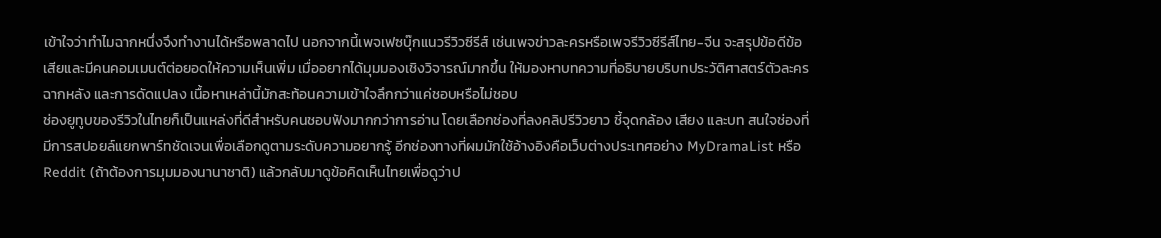เข้าใจว่าทำไมฉากหนึ่งจึงทำงานได้หรือพลาดไป นอกจากนี้เพจเฟซบุ๊กแนวรีวิวซีรีส์ เช่นเพจข่าวละครหรือเพจรีวิวซีรีส์ไทย-จีน จะสรุปข้อดีข้อเสียและมีคนคอมเมนต์ต่อยอดให้ความเห็นเพิ่ม เมื่ออยากได้มุมมองเชิงวิจารณ์มากขึ้น ให้มองหาบทความที่อธิบายบริบทประวัติศาสตร์ตัวละคร ฉากหลัง และการดัดแปลง เนื้อหาเหล่านี้มักสะท้อนความเข้าใจลึกกว่าแค่ชอบหรือไม่ชอบ
ช่องยูทูบของรีวิวในไทยก็เป็นแหล่งที่ดีสำหรับคนชอบฟังมากกว่าการอ่าน โดยเลือกช่องที่ลงคลิปรีวิวยาว ชี้จุดกล้อง เสียง และบท สนใจช่องที่มีการสปอยล์แยกพาร์ทชัดเจนเพื่อเลือกดูตามระดับความอยากรู้ อีกช่องทางที่ผมมักใช้อ้างอิงคือเว็บต่างประเทศอย่าง MyDramaList หรือ Reddit (ถ้าต้องการมุมมองนานาชาติ) แล้วกลับมาดูข้อคิดเห็นไทยเพื่อดูว่าป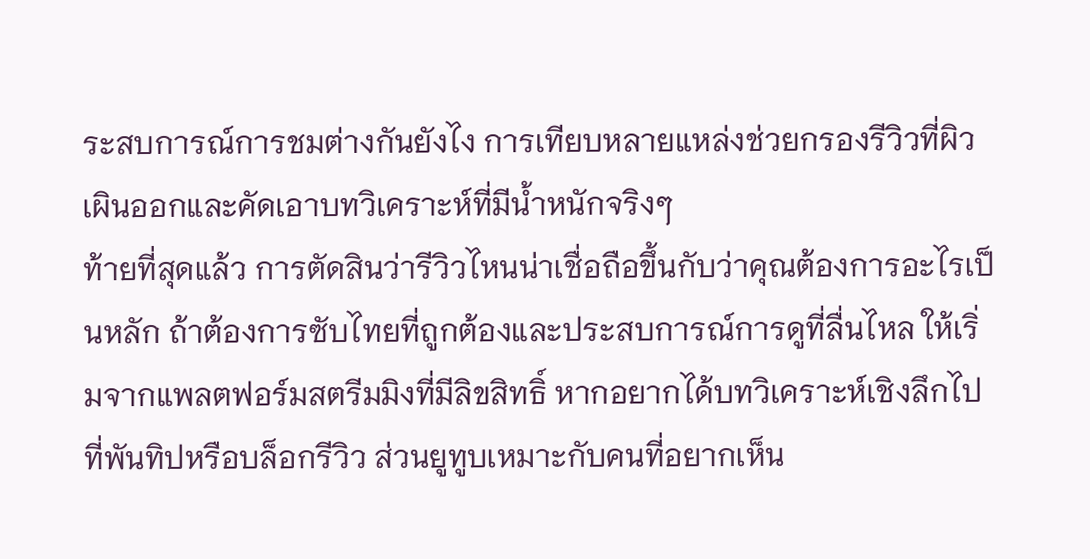ระสบการณ์การชมต่างกันยังไง การเทียบหลายแหล่งช่วยกรองรีวิวที่ผิวเผินออกและคัดเอาบทวิเคราะห์ที่มีน้ำหนักจริงๆ
ท้ายที่สุดแล้ว การตัดสินว่ารีวิวไหนน่าเชื่อถือขึ้นกับว่าคุณต้องการอะไรเป็นหลัก ถ้าต้องการซับไทยที่ถูกต้องและประสบการณ์การดูที่ลื่นไหล ให้เริ่มจากแพลตฟอร์มสตรีมมิงที่มีลิขสิทธิ์ หากอยากได้บทวิเคราะห์เชิงลึกไปที่พันทิปหรือบล็อกรีวิว ส่วนยูทูบเหมาะกับคนที่อยากเห็น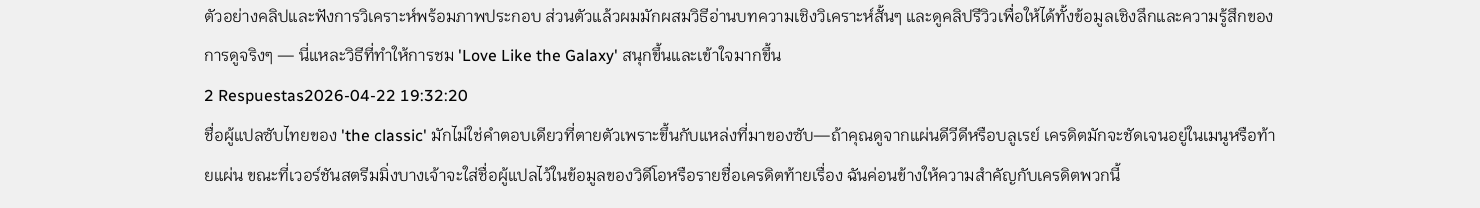ตัวอย่างคลิปและฟังการวิเคราะห์พร้อมภาพประกอบ ส่วนตัวแล้วผมมักผสมวิธีอ่านบทความเชิงวิเคราะห์สั้นๆ และดูคลิปรีวิวเพื่อให้ได้ทั้งข้อมูลเชิงลึกและความรู้สึกของการดูจริงๆ — นี่แหละวิธีที่ทำให้การชม 'Love Like the Galaxy' สนุกขึ้นและเข้าใจมากขึ้น
2 Respuestas2026-04-22 19:32:20
ชื่อผู้แปลซับไทยของ 'the classic' มักไม่ใช่คำตอบเดียวที่ตายตัวเพราะขึ้นกับแหล่งที่มาของซับ—ถ้าคุณดูจากแผ่นดีวีดีหรือบลูเรย์ เครดิตมักจะชัดเจนอยู่ในเมนูหรือท้ายแผ่น ขณะที่เวอร์ชันสตรีมมิ่งบางเจ้าจะใส่ชื่อผู้แปลไว้ในข้อมูลของวิดีโอหรือรายชื่อเครดิตท้ายเรื่อง ฉันค่อนข้างให้ความสำคัญกับเครดิตพวกนี้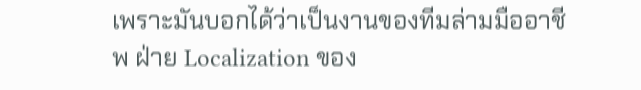เพราะมันบอกได้ว่าเป็นงานของทีมล่ามมืออาชีพ ฝ่าย Localization ของ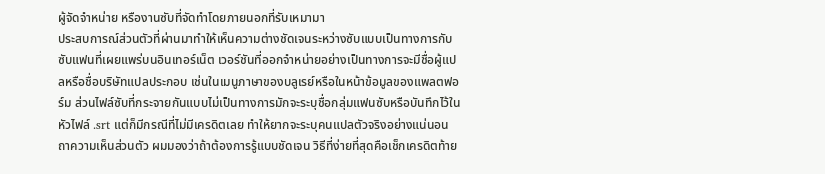ผู้จัดจำหน่าย หรืองานซับที่จัดทำโดยภายนอกที่รับเหมามา
ประสบการณ์ส่วนตัวที่ผ่านมาทำให้เห็นความต่างชัดเจนระหว่างซับแบบเป็นทางการกับซับแฟนที่เผยแพร่บนอินเทอร์เน็ต เวอร์ชันที่ออกจำหน่ายอย่างเป็นทางการจะมีชื่อผู้แปลหรือชื่อบริษัทแปลประกอบ เช่นในเมนูภาษาของบลูเรย์หรือในหน้าข้อมูลของแพลตฟอร์ม ส่วนไฟล์ซับที่กระจายกันแบบไม่เป็นทางการมักจะระบุชื่อกลุ่มแฟนซับหรือบันทึกไว้ในหัวไฟล์ .srt แต่ก็มีกรณีที่ไม่มีเครดิตเลย ทำให้ยากจะระบุคนแปลตัวจริงอย่างแน่นอน
ถาความเห็นส่วนตัว ผมมองว่าถ้าต้องการรู้แบบชัดเจน วิธีที่ง่ายที่สุดคือเช็กเครดิตท้าย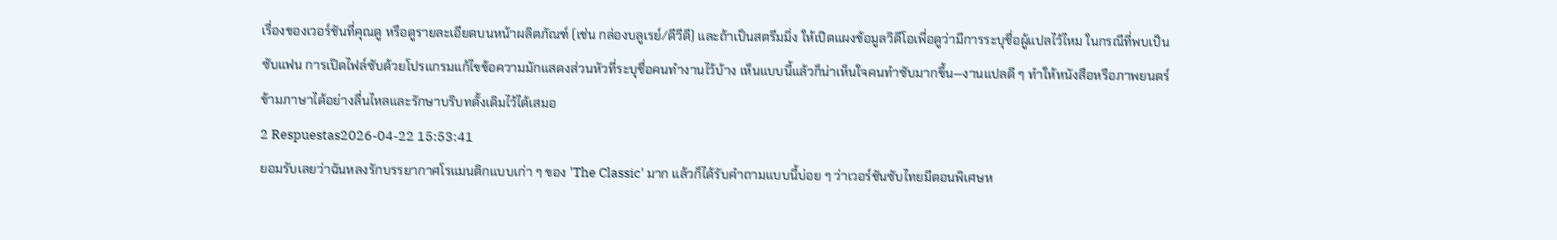เรื่องของเวอร์ชันที่คุณดู หรือดูรายละเอียดบนหน้าผลิตภัณฑ์ (เช่น กล่องบลูเรย์/ดีวีดี) และถ้าเป็นสตรีมมิ่ง ให้เปิดแผงข้อมูลวิดีโอเพื่อดูว่ามีการระบุชื่อผู้แปลไว้ไหม ในกรณีที่พบเป็นซับแฟน การเปิดไฟล์ซับด้วยโปรแกรมแก้ไขข้อความมักแสดงส่วนหัวที่ระบุชื่อคนทำงานไว้บ้าง เห็นแบบนี้แล้วก็น่าเห็นใจคนทำซับมากขึ้น—งานแปลดี ๆ ทำให้หนังสือหรือภาพยนตร์ข้ามภาษาได้อย่างลื่นไหลและรักษาบริบทดั้งเดิมไว้ได้เสมอ
2 Respuestas2026-04-22 15:53:41
ยอมรับเลยว่าฉันหลงรักบรรยากาศโรแมนติกแบบเก่า ๆ ของ 'The Classic' มาก แล้วก็ได้รับคำถามแบบนี้บ่อย ๆ ว่าเวอร์ชันซับไทยมีตอนพิเศษห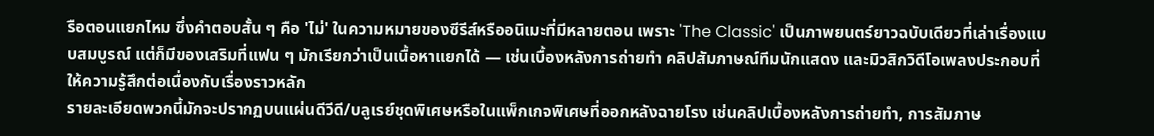รือตอนแยกไหม ซึ่งคำตอบสั้น ๆ คือ 'ไม่' ในความหมายของซีรีส์หรืออนิเมะที่มีหลายตอน เพราะ 'The Classic' เป็นภาพยนตร์ยาวฉบับเดียวที่เล่าเรื่องแบบสมบูรณ์ แต่ก็มีของเสริมที่แฟน ๆ มักเรียกว่าเป็นเนื้อหาแยกได้ — เช่นเบื้องหลังการถ่ายทำ คลิปสัมภาษณ์ทีมนักแสดง และมิวสิกวิดีโอเพลงประกอบที่ให้ความรู้สึกต่อเนื่องกับเรื่องราวหลัก
รายละเอียดพวกนี้มักจะปรากฏบนแผ่นดีวีดี/บลูเรย์ชุดพิเศษหรือในแพ็กเกจพิเศษที่ออกหลังฉายโรง เช่นคลิปเบื้องหลังการถ่ายทำ, การสัมภาษ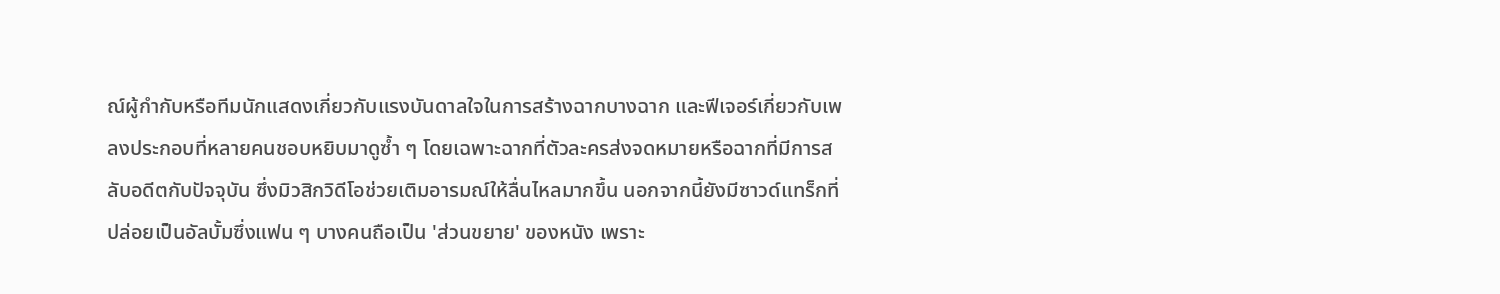ณ์ผู้กำกับหรือทีมนักแสดงเกี่ยวกับแรงบันดาลใจในการสร้างฉากบางฉาก และฟีเจอร์เกี่ยวกับเพลงประกอบที่หลายคนชอบหยิบมาดูซ้ำ ๆ โดยเฉพาะฉากที่ตัวละครส่งจดหมายหรือฉากที่มีการสลับอดีตกับปัจจุบัน ซึ่งมิวสิกวิดีโอช่วยเติมอารมณ์ให้ลื่นไหลมากขึ้น นอกจากนี้ยังมีซาวด์แทร็กที่ปล่อยเป็นอัลบั้มซึ่งแฟน ๆ บางคนถือเป็น 'ส่วนขยาย' ของหนัง เพราะ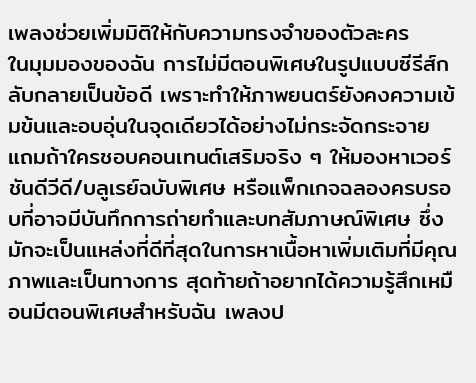เพลงช่วยเพิ่มมิติให้กับความทรงจำของตัวละคร
ในมุมมองของฉัน การไม่มีตอนพิเศษในรูปแบบซีรีส์กลับกลายเป็นข้อดี เพราะทำให้ภาพยนตร์ยังคงความเข้มข้นและอบอุ่นในจุดเดียวได้อย่างไม่กระจัดกระจาย แถมถ้าใครชอบคอนเทนต์เสริมจริง ๆ ให้มองหาเวอร์ชันดีวีดี/บลูเรย์ฉบับพิเศษ หรือแพ็กเกจฉลองครบรอบที่อาจมีบันทึกการถ่ายทำและบทสัมภาษณ์พิเศษ ซึ่งมักจะเป็นแหล่งที่ดีที่สุดในการหาเนื้อหาเพิ่มเติมที่มีคุณภาพและเป็นทางการ สุดท้ายถ้าอยากได้ความรู้สึกเหมือนมีตอนพิเศษสำหรับฉัน เพลงป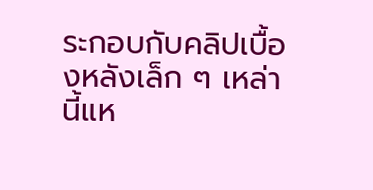ระกอบกับคลิปเบื้องหลังเล็ก ๆ เหล่านี้แห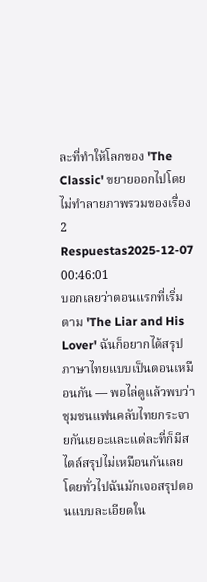ละที่ทำให้โลกของ 'The Classic' ขยายออกไปโดยไม่ทำลายภาพรวมของเรื่อง
2 Respuestas2025-12-07 00:46:01
บอกเลยว่าตอนแรกที่เริ่มตาม 'The Liar and His Lover' ฉันก็อยากได้สรุปภาษาไทยแบบเป็นตอนเหมือนกัน — พอไล่ดูแล้วพบว่าชุมชนแฟนคลับไทยกระจายกันเยอะและแต่ละที่ก็มีสไตล์สรุปไม่เหมือนกันเลย
โดยทั่วไปฉันมักเจอสรุปตอนแบบละเอียดใน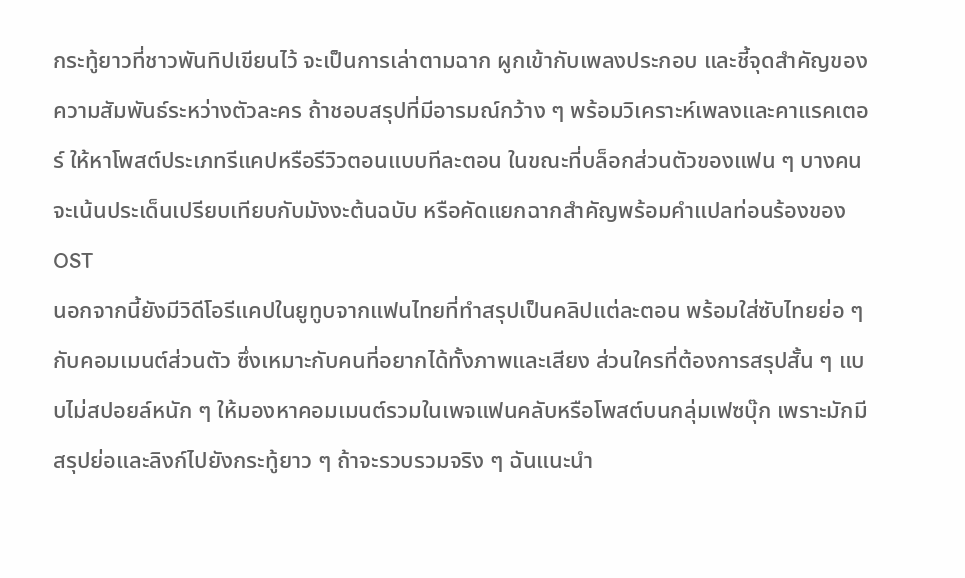กระทู้ยาวที่ชาวพันทิปเขียนไว้ จะเป็นการเล่าตามฉาก ผูกเข้ากับเพลงประกอบ และชี้จุดสำคัญของความสัมพันธ์ระหว่างตัวละคร ถ้าชอบสรุปที่มีอารมณ์กว้าง ๆ พร้อมวิเคราะห์เพลงและคาแรคเตอร์ ให้หาโพสต์ประเภทรีแคปหรือรีวิวตอนแบบทีละตอน ในขณะที่บล็อกส่วนตัวของแฟน ๆ บางคนจะเน้นประเด็นเปรียบเทียบกับมังงะต้นฉบับ หรือคัดแยกฉากสำคัญพร้อมคำแปลท่อนร้องของ OST
นอกจากนี้ยังมีวิดีโอรีแคปในยูทูบจากแฟนไทยที่ทำสรุปเป็นคลิปแต่ละตอน พร้อมใส่ซับไทยย่อ ๆ กับคอมเมนต์ส่วนตัว ซึ่งเหมาะกับคนที่อยากได้ทั้งภาพและเสียง ส่วนใครที่ต้องการสรุปสั้น ๆ แบบไม่สปอยล์หนัก ๆ ให้มองหาคอมเมนต์รวมในเพจแฟนคลับหรือโพสต์บนกลุ่มเฟซบุ๊ก เพราะมักมีสรุปย่อและลิงก์ไปยังกระทู้ยาว ๆ ถ้าจะรวบรวมจริง ๆ ฉันแนะนำ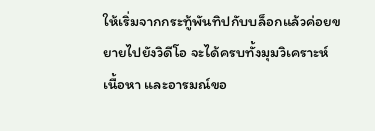ให้เริ่มจากกระทู้พันทิปกับบล็อกแล้วค่อยขยายไปยังวิดีโอ จะได้ครบทั้งมุมวิเคราะห์ เนื้อหา และอารมณ์ขอ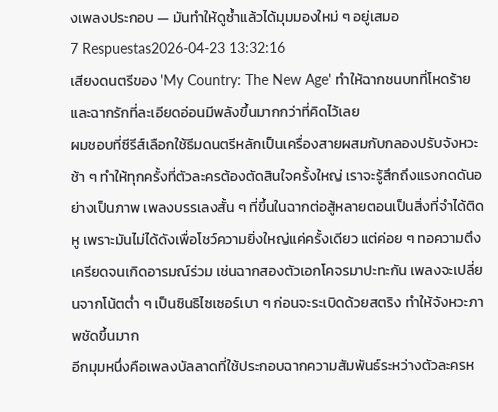งเพลงประกอบ — มันทำให้ดูซ้ำแล้วได้มุมมองใหม่ ๆ อยู่เสมอ
7 Respuestas2026-04-23 13:32:16
เสียงดนตรีของ 'My Country: The New Age' ทำให้ฉากชนบทที่โหดร้ายและฉากรักที่ละเอียดอ่อนมีพลังขึ้นมากกว่าที่คิดไว้เลย
ผมชอบที่ซีรีส์เลือกใช้ธีมดนตรีหลักเป็นเครื่องสายผสมกับกลองปรับจังหวะช้า ๆ ทำให้ทุกครั้งที่ตัวละครต้องตัดสินใจครั้งใหญ่ เราจะรู้สึกถึงแรงกดดันอย่างเป็นภาพ เพลงบรรเลงสั้น ๆ ที่ขึ้นในฉากต่อสู้หลายตอนเป็นสิ่งที่จำได้ติดหู เพราะมันไม่ได้ดังเพื่อโชว์ความยิ่งใหญ่แค่ครั้งเดียว แต่ค่อย ๆ ทอความตึงเครียดจนเกิดอารมณ์ร่วม เช่นฉากสองตัวเอกโคจรมาปะทะกัน เพลงจะเปลี่ยนจากโน้ตต่ำ ๆ เป็นซินธิไซเซอร์เบา ๆ ก่อนจะระเบิดด้วยสตริง ทำให้จังหวะภาพชัดขึ้นมาก
อีกมุมหนึ่งคือเพลงบัลลาดที่ใช้ประกอบฉากความสัมพันธ์ระหว่างตัวละครห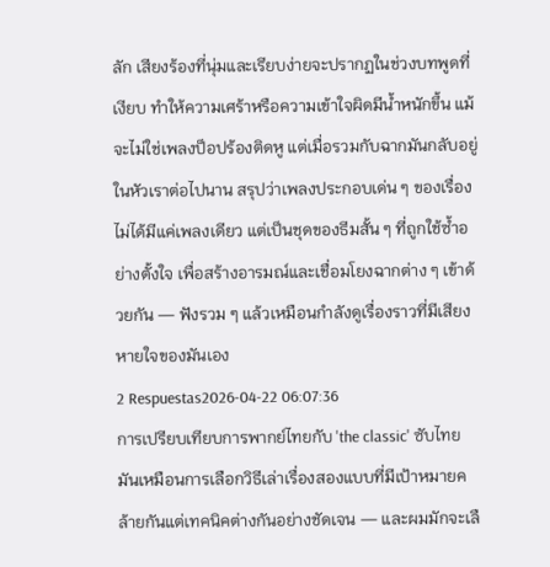ลัก เสียงร้องที่นุ่มและเรียบง่ายจะปรากฏในช่วงบทพูดที่เงียบ ทำให้ความเศร้าหรือความเข้าใจผิดมีน้ำหนักขึ้น แม้จะไม่ใช่เพลงป็อปร้องติดหู แต่เมื่อรวมกับฉากมันกลับอยู่ในหัวเราต่อไปนาน สรุปว่าเพลงประกอบเด่น ๆ ของเรื่องไม่ได้มีแค่เพลงเดียว แต่เป็นชุดของธีมสั้น ๆ ที่ถูกใช้ซ้ำอย่างตั้งใจ เพื่อสร้างอารมณ์และเชื่อมโยงฉากต่าง ๆ เข้าด้วยกัน — ฟังรวม ๆ แล้วเหมือนกำลังดูเรื่องราวที่มีเสียงหายใจของมันเอง
2 Respuestas2026-04-22 06:07:36
การเปรียบเทียบการพากย์ไทยกับ 'the classic' ซับไทย มันเหมือนการเลือกวิธีเล่าเรื่องสองแบบที่มีเป้าหมายคล้ายกันแต่เทคนิคต่างกันอย่างชัดเจน — และผมมักจะเลื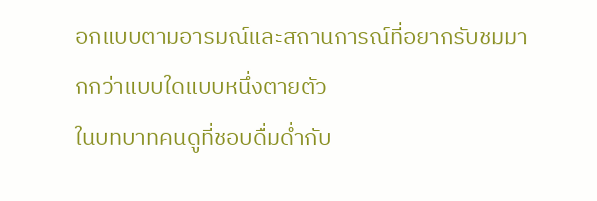อกแบบตามอารมณ์และสถานการณ์ที่อยากรับชมมากกว่าแบบใดแบบหนึ่งตายตัว
ในบทบาทคนดูที่ชอบดื่มด่ำกับ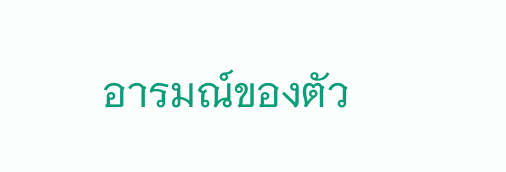อารมณ์ของตัว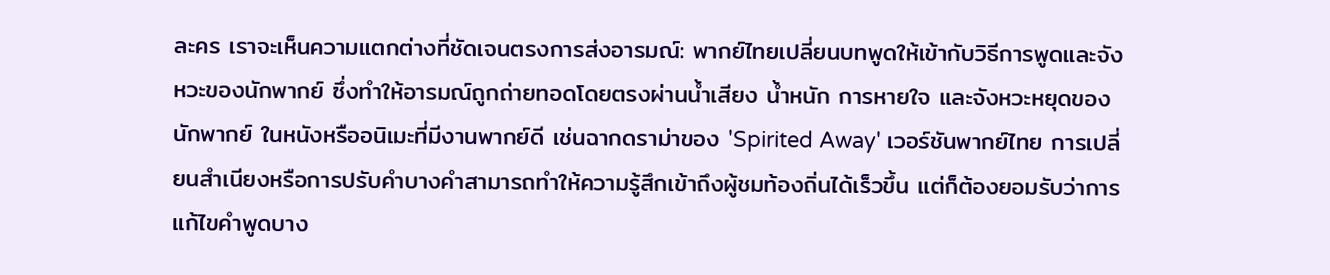ละคร เราจะเห็นความแตกต่างที่ชัดเจนตรงการส่งอารมณ์: พากย์ไทยเปลี่ยนบทพูดให้เข้ากับวิธีการพูดและจังหวะของนักพากย์ ซึ่งทำให้อารมณ์ถูกถ่ายทอดโดยตรงผ่านน้ำเสียง น้ำหนัก การหายใจ และจังหวะหยุดของนักพากย์ ในหนังหรืออนิเมะที่มีงานพากย์ดี เช่นฉากดราม่าของ 'Spirited Away' เวอร์ชันพากย์ไทย การเปลี่ยนสำเนียงหรือการปรับคำบางคำสามารถทำให้ความรู้สึกเข้าถึงผู้ชมท้องถิ่นได้เร็วขึ้น แต่ก็ต้องยอมรับว่าการแก้ไขคำพูดบาง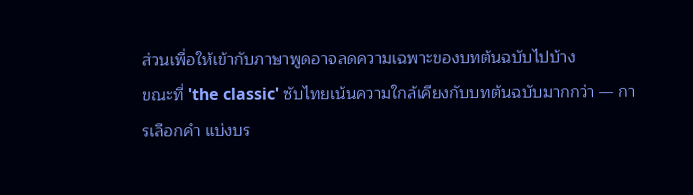ส่วนเพื่อให้เข้ากับภาษาพูดอาจลดความเฉพาะของบทต้นฉบับไปบ้าง
ขณะที่ 'the classic' ซับไทยเน้นความใกล้เคียงกับบทต้นฉบับมากกว่า — การเลือกคำ แบ่งบร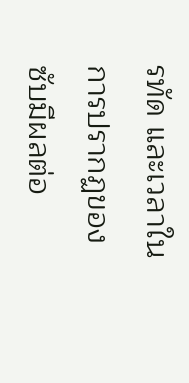รทัด และเวลาในการปรากฏของซับมีผลต่อ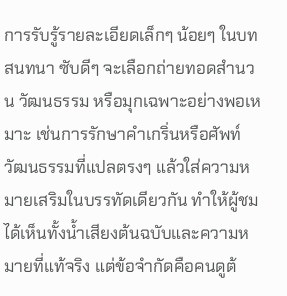การรับรู้รายละเอียดเล็กๆ น้อยๆ ในบทสนทนา ซับดีๆ จะเลือกถ่ายทอดสำนวน วัฒนธรรม หรือมุกเฉพาะอย่างพอเหมาะ เช่นการรักษาคำเกริ่นหรือศัพท์วัฒนธรรมที่แปลตรงๆ แล้วใส่ความหมายเสริมในบรรทัดเดียวกัน ทำให้ผู้ชมได้เห็นทั้งน้ำเสียงต้นฉบับและความหมายที่แท้จริง แต่ข้อจำกัดคือคนดูต้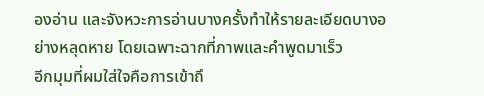องอ่าน และจังหวะการอ่านบางครั้งทำให้รายละเอียดบางอย่างหลุดหาย โดยเฉพาะฉากที่ภาพและคำพูดมาเร็ว
อีกมุมที่ผมใส่ใจคือการเข้าถึ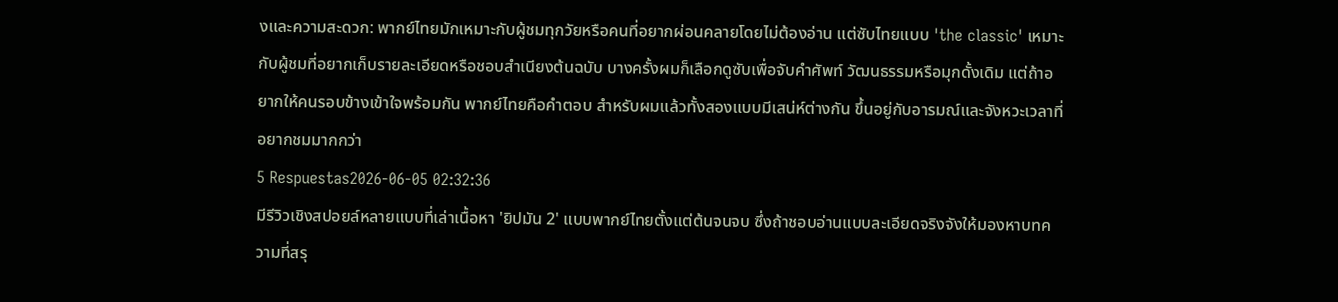งและความสะดวก: พากย์ไทยมักเหมาะกับผู้ชมทุกวัยหรือคนที่อยากผ่อนคลายโดยไม่ต้องอ่าน แต่ซับไทยแบบ 'the classic' เหมาะกับผู้ชมที่อยากเก็บรายละเอียดหรือชอบสำเนียงต้นฉบับ บางครั้งผมก็เลือกดูซับเพื่อจับคำศัพท์ วัฒนธรรมหรือมุกดั้งเดิม แต่ถ้าอยากให้คนรอบข้างเข้าใจพร้อมกัน พากย์ไทยคือคำตอบ สำหรับผมแล้วทั้งสองแบบมีเสน่ห์ต่างกัน ขึ้นอยู่กับอารมณ์และจังหวะเวลาที่อยากชมมากกว่า
5 Respuestas2026-06-05 02:32:36
มีรีวิวเชิงสปอยล์หลายแบบที่เล่าเนื้อหา 'ยิปมัน 2' แบบพากย์ไทยตั้งแต่ต้นจนจบ ซึ่งถ้าชอบอ่านแบบละเอียดจริงจังให้มองหาบทความที่สรุ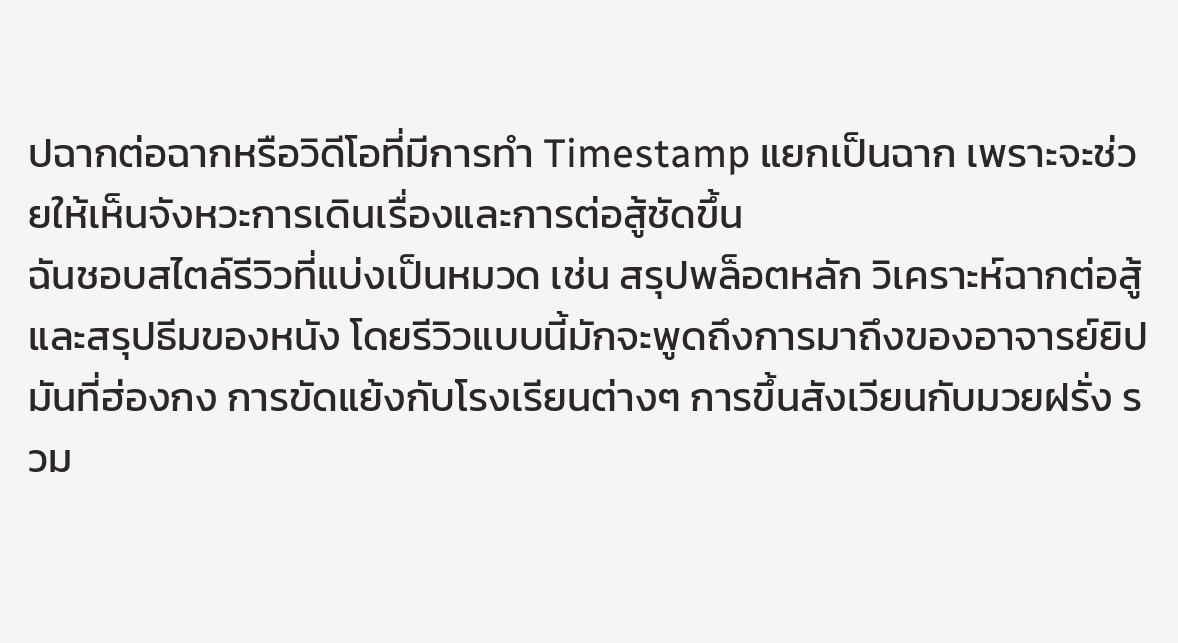ปฉากต่อฉากหรือวิดีโอที่มีการทำ Timestamp แยกเป็นฉาก เพราะจะช่วยให้เห็นจังหวะการเดินเรื่องและการต่อสู้ชัดขึ้น
ฉันชอบสไตล์รีวิวที่แบ่งเป็นหมวด เช่น สรุปพล็อตหลัก วิเคราะห์ฉากต่อสู้ และสรุปธีมของหนัง โดยรีวิวแบบนี้มักจะพูดถึงการมาถึงของอาจารย์ยิปมันที่ฮ่องกง การขัดแย้งกับโรงเรียนต่างๆ การขึ้นสังเวียนกับมวยฝรั่ง รวม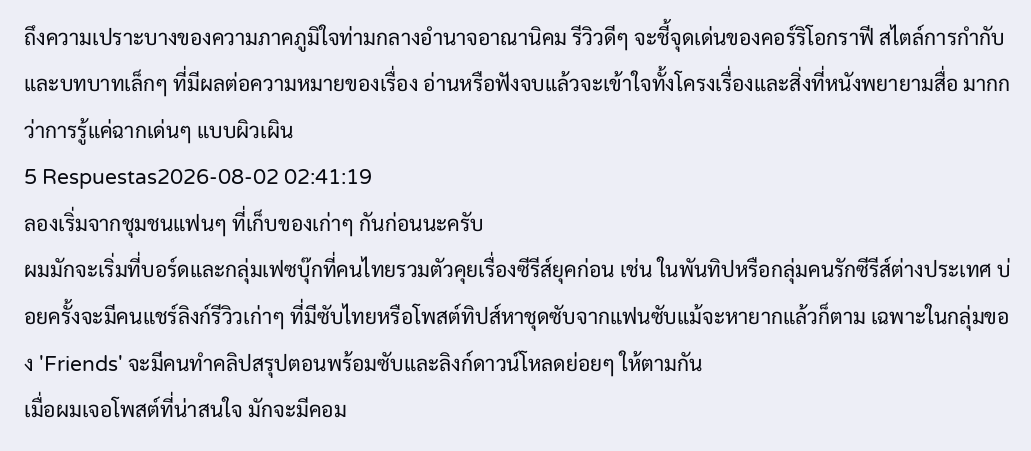ถึงความเปราะบางของความภาคภูมิใจท่ามกลางอำนาจอาณานิคม รีวิวดีๆ จะชี้จุดเด่นของคอร์ริโอกราฟี สไตล์การกำกับ และบทบาทเล็กๆ ที่มีผลต่อความหมายของเรื่อง อ่านหรือฟังจบแล้วจะเข้าใจทั้งโครงเรื่องและสิ่งที่หนังพยายามสื่อ มากกว่าการรู้แค่ฉากเด่นๆ แบบผิวเผิน
5 Respuestas2026-08-02 02:41:19
ลองเริ่มจากชุมชนแฟนๆ ที่เก็บของเก่าๆ กันก่อนนะครับ
ผมมักจะเริ่มที่บอร์ดและกลุ่มเฟซบุ๊กที่คนไทยรวมตัวคุยเรื่องซีรีส์ยุคก่อน เช่น ในพันทิปหรือกลุ่มคนรักซีรีส์ต่างประเทศ บ่อยครั้งจะมีคนแชร์ลิงก์รีวิวเก่าๆ ที่มีซับไทยหรือโพสต์ทิปส์หาชุดซับจากแฟนซับแม้จะหายากแล้วก็ตาม เฉพาะในกลุ่มของ 'Friends' จะมีคนทำคลิปสรุปตอนพร้อมซับและลิงก์ดาวน์โหลดย่อยๆ ให้ตามกัน
เมื่อผมเจอโพสต์ที่น่าสนใจ มักจะมีคอม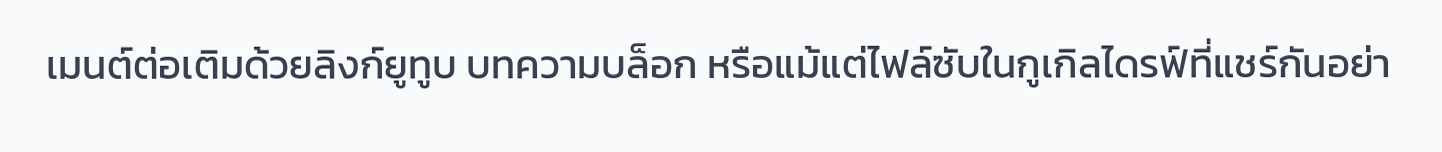เมนต์ต่อเติมด้วยลิงก์ยูทูบ บทความบล็อก หรือแม้แต่ไฟล์ซับในกูเกิลไดรฟ์ที่แชร์กันอย่า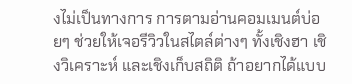งไม่เป็นทางการ การตามอ่านคอมเมนต์บ่อยๆ ช่วยให้เจอรีวิวในสไตล์ต่างๆ ทั้งเชิงฮา เชิงวิเคราะห์ และเชิงเก็บสถิติ ถ้าอยากได้แบบ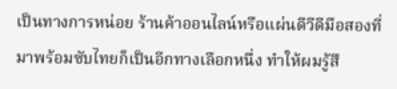เป็นทางการหน่อย ร้านค้าออนไลน์หรือแผ่นดีวีดีมือสองที่มาพร้อมซับไทยก็เป็นอีกทางเลือกหนึ่ง ทำให้ผมรู้สึ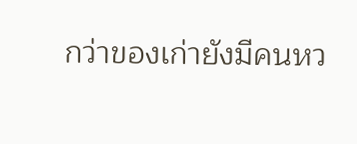กว่าของเก่ายังมีคนหว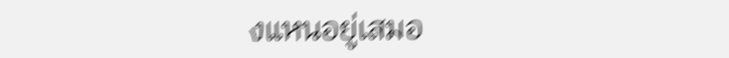งแหนอยู่เสมอ